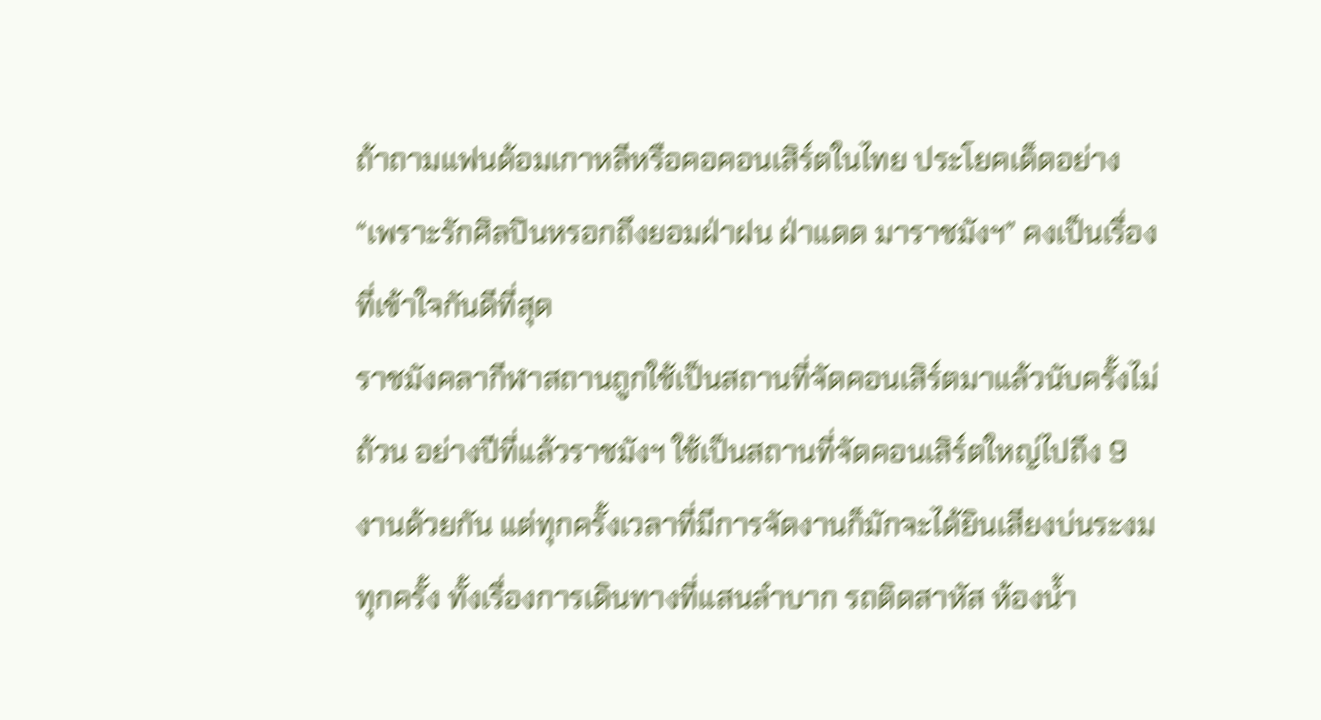ถ้าถามแฟนด้อมเกาหลีหรือคอคอนเสิร์ตในไทย ประโยคเด็ดอย่าง “เพราะรักศิลปินหรอกถึงยอมฝ่าฝน ฝ่าแดด มาราชมังฯ” คงเป็นเรื่องที่เข้าใจกันดีที่สุด
ราชมังคลากีฬาสถานถูกใช้เป็นสถานที่จัดคอนเสิร์ตมาแล้วนับครั้งไม่ถ้วน อย่างปีที่แล้วราชมังฯ ใช้เป็นสถานที่จัดคอนเสิร์ตใหญ่ไปถึง 9 งานด้วยกัน แต่ทุกครั้งเวลาที่มีการจัดงานก็มักจะได้ยินเสียงบ่นระงมทุกครั้ง ทั้งเรื่องการเดินทางที่แสนลำบาก รถติดสาหัส ห้องน้ำ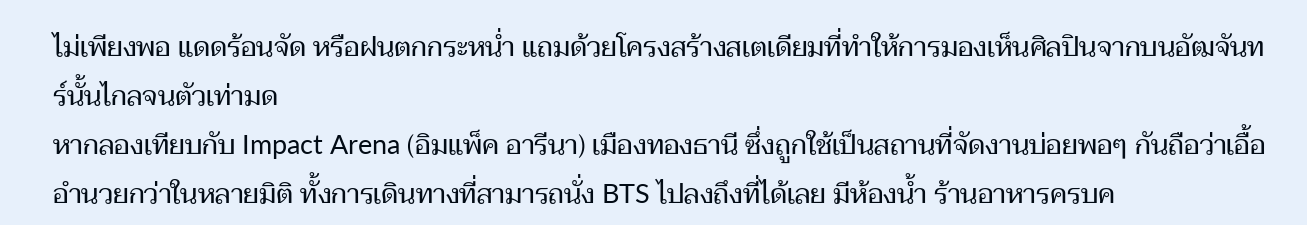ไม่เพียงพอ แดดร้อนจัด หรือฝนตกกระหน่ำ แถมด้วยโครงสร้างสเตเดียมที่ทำให้การมองเห็นศิลปินจากบนอัฒจันทร์นั้นไกลจนตัวเท่ามด
หากลองเทียบกับ Impact Arena (อิมแพ็ค อารีนา) เมืองทองธานี ซึ่งถูกใช้เป็นสถานที่จัดงานบ่อยพอๆ กันถือว่าเอื้ออำนวยกว่าในหลายมิติ ทั้งการเดินทางที่สามารถนั่ง BTS ไปลงถึงที่ได้เลย มีห้องน้ำ ร้านอาหารครบค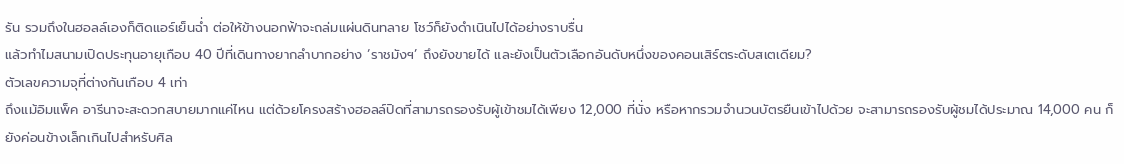รัน รวมถึงในฮอลล์เองก็ติดแอร์เย็นฉ่ำ ต่อให้ข้างนอกฟ้าจะถล่มแผ่นดินทลาย โชว์ก็ยังดำเนินไปได้อย่างราบรื่น
แล้วทำไมสนามเปิดประทุนอายุเกือบ 40 ปีที่เดินทางยากลำบากอย่าง ‘ราชมังฯ’ ถึงยังขายได้ และยังเป็นตัวเลือกอันดับหนึ่งของคอนเสิร์ตระดับสเตเดียม?
ตัวเลขความจุที่ต่างกันเกือบ 4 เท่า
ถึงแม้อิมแพ็ค อารีนาจะสะดวกสบายมากแค่ไหน แต่ด้วยโครงสร้างฮอลล์ปิดที่สามารถรองรับผู้เข้าชมได้เพียง 12,000 ที่นั่ง หรือหากรวมจำนวนบัตรยืนเข้าไปด้วย จะสามารถรองรับผู้ชมได้ประมาณ 14,000 คน ก็ยังค่อนข้างเล็กเกินไปสำหรับศิล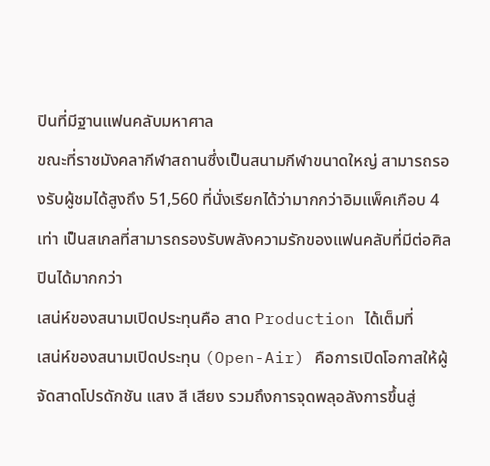ปินที่มีฐานแฟนคลับมหาศาล
ขณะที่ราชมังคลากีฬาสถานซึ่งเป็นสนามกีฬาขนาดใหญ่ สามารถรองรับผู้ชมได้สูงถึง 51,560 ที่นั่งเรียกได้ว่ามากกว่าอิมแพ็คเกือบ 4 เท่า เป็นสเกลที่สามารถรองรับพลังความรักของแฟนคลับที่มีต่อศิลปินได้มากกว่า
เสน่ห์ของสนามเปิดประทุนคือ สาด Production ได้เต็มที่
เสน่ห์ของสนามเปิดประทุน (Open-Air) คือการเปิดโอกาสให้ผู้จัดสาดโปรดักชัน แสง สี เสียง รวมถึงการจุดพลุอลังการขึ้นสู่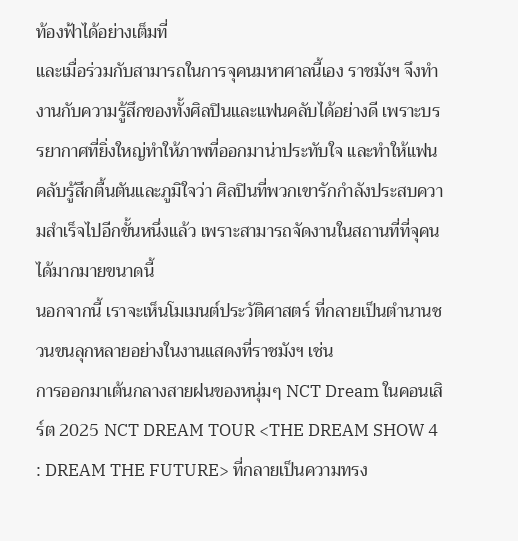ท้องฟ้าได้อย่างเต็มที่
และเมื่อร่วมกับสามารถในการจุคนมหาศาลนี้เอง ราชมังฯ จึงทำงานกับความรู้สึกของทั้งศิลปินและแฟนคลับได้อย่างดี เพราะบรรยากาศที่ยิ่งใหญ่ทำให้ภาพที่ออกมาน่าประทับใจ และทำให้แฟนคลับรู้สึกตื้นตันและภูมิใจว่า ศิลปินที่พวกเขารักกำลังประสบความสำเร็จไปอีกขั้นหนึ่งแล้ว เพราะสามารถจัดงานในสถานที่ที่จุคนได้มากมายขนาดนี้
นอกจากนี้ เราจะเห็นโมเมนต์ประวัติศาสตร์ ที่กลายเป็นตำนานชวนขนลุกหลายอย่างในงานแสดงที่ราชมังฯ เช่น
การออกมาเต้นกลางสายฝนของหนุ่มๆ NCT Dream ในคอนเสิร์ต 2025 NCT DREAM TOUR <THE DREAM SHOW 4 : DREAM THE FUTURE> ที่กลายเป็นความทรง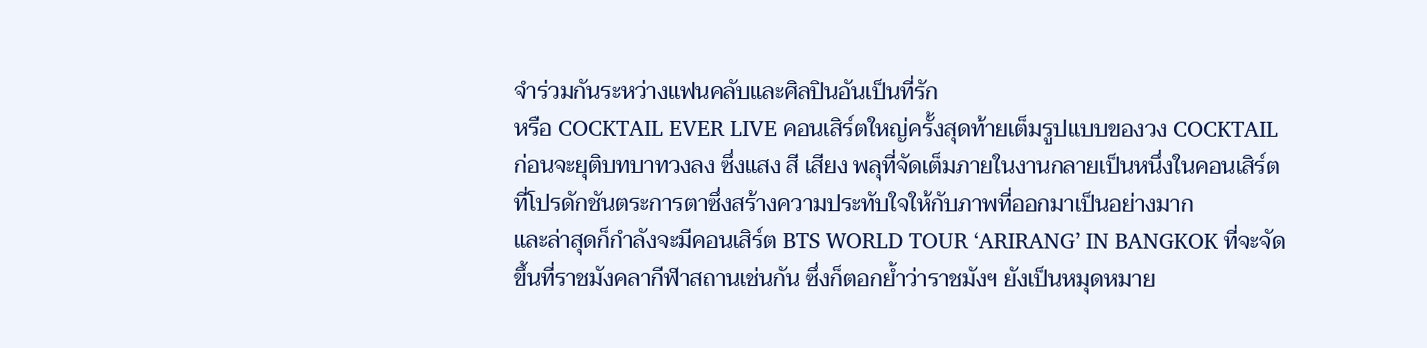จำร่วมกันระหว่างแฟนคลับและศิลปินอันเป็นที่รัก
หรือ COCKTAIL EVER LIVE คอนเสิร์ตใหญ่ครั้งสุดท้ายเต็มรูปแบบของวง COCKTAIL ก่อนจะยุติบทบาทวงลง ซึ่งแสง สี เสียง พลุที่จัดเต็มภายในงานกลายเป็นหนึ่งในคอนเสิร์ตที่โปรดักชันตระการตาซึ่งสร้างความประทับใจให้กับภาพที่ออกมาเป็นอย่างมาก
และล่าสุดก็กำลังจะมีคอนเสิร์ต BTS WORLD TOUR ‘ARIRANG’ IN BANGKOK ที่จะจัดขึ้นที่ราชมังคลากีฬาสถานเช่นกัน ซึ่งก็ตอกย้ำว่าราชมังฯ ยังเป็นหมุดหมาย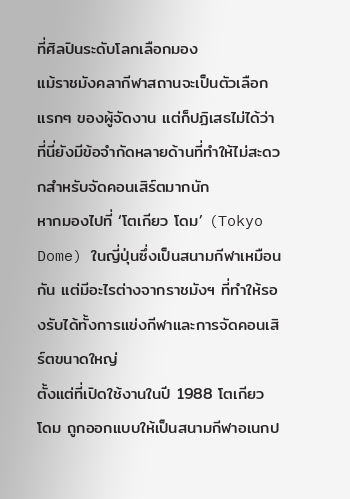ที่ศิลปินระดับโลกเลือกมอง
แม้ราชมังคลากีฬาสถานจะเป็นตัวเลือกแรกๆ ของผู้จัดงาน แต่ก็ปฏิเสธไม่ได้ว่าที่นี่ยังมีข้อจำกัดหลายด้านที่ทำให้ไม่สะดวกสำหรับจัดคอนเสิร์ตมากนัก
หากมองไปที่ ‘โตเกียว โดม’ (Tokyo Dome) ในญี่ปุ่นซึ่งเป็นสนามกีฬาเหมือนกัน แต่มีอะไรต่างจากราชมังฯ ที่ทำให้รองรับได้ทั้งการแข่งกีฬาและการจัดคอนเสิร์ตขนาดใหญ่
ตั้งแต่ที่เปิดใช้งานในปี 1988 โตเกียว โดม ถูกออกแบบให้เป็นสนามกีฬาอเนกป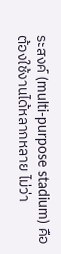ระสงค์ (multi-purpose stadium) คือต้องใช้งานได้หลากหลาย ไม่ว่า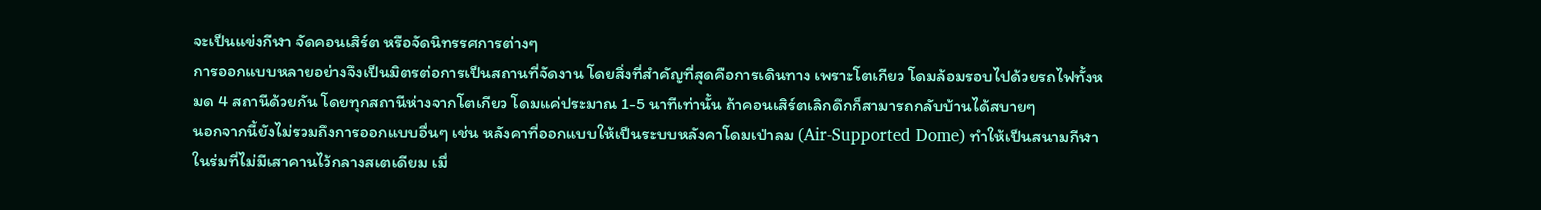จะเป็นแข่งกีฬา จัดคอนเสิร์ต หรือจัดนิทรรศการต่างๆ
การออกแบบหลายอย่างจึงเป็นมิตรต่อการเป็นสถานที่จัดงาน โดยสิ่งที่สำคัญที่สุดคือการเดินทาง เพราะโตเกียว โดมล้อมรอบไปด้วยรถไฟทั้งหมด 4 สถานีด้วยกัน โดยทุกสถานีห่างจากโตเกียว โดมแค่ประมาณ 1-5 นาทีเท่านั้น ถ้าคอนเสิร์ตเลิกดึกก็สามารถกลับบ้านได้สบายๆ
นอกจากนี้ยังไม่รวมถึงการออกแบบอื่นๆ เช่น หลังคาที่ออกแบบให้เป็นระบบหลังคาโดมเป่าลม (Air-Supported Dome) ทำให้เป็นสนามกีฬาในร่มที่ไม่มีเสาคานไว้กลางสเตเดียม เมื่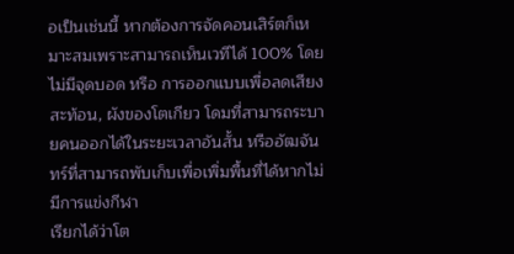อเป็นเช่นนี้ หากต้องการจัดคอนเสิร์ตก็เหมาะสมเพราะสามารถเห็นเวทีได้ 100% โดยไม่มีจุดบอด หรือ การออกแบบเพื่อลดเสียงสะท้อน, ผังของโตเกียว โดมที่สามารถระบายคนออกได้ในระยะเวลาอันสั้น หรืออัฒจันทร์ที่สามารถพับเก็บเพื่อเพิ่มพื้นที่ได้หากไม่มีการแข่งกีฬา
เรียกได้ว่าโต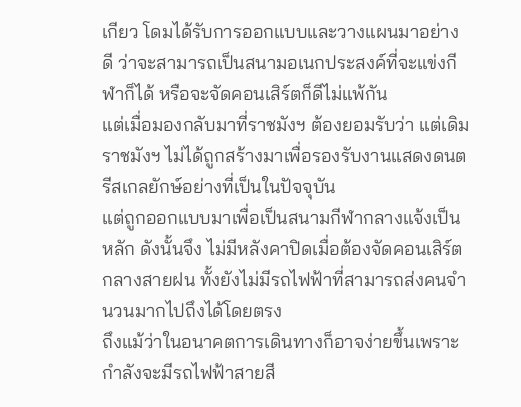เกียว โดมได้รับการออกแบบและวางแผนมาอย่างดี ว่าจะสามารถเป็นสนามอเนกประสงค์ที่จะแข่งกีฬาก็ได้ หรือจะจัดคอนเสิร์ตก็ดีไม่แพ้กัน
แต่เมื่อมองกลับมาที่ราชมังฯ ต้องยอมรับว่า แต่เดิมราชมังฯ ไม่ได้ถูกสร้างมาเพื่อรองรับงานแสดงดนตรีสเกลยักษ์อย่างที่เป็นในปัจจุบัน
แต่ถูกออกแบบมาเพื่อเป็นสนามกีฬากลางแจ้งเป็นหลัก ดังนั้นจึง ไม่มีหลังคาปิดเมื่อต้องจัดคอนเสิร์ตกลางสายฝน ทั้งยังไม่มีรถไฟฟ้าที่สามารถส่งคนจำนวนมากไปถึงได้โดยตรง
ถึงแม้ว่าในอนาคตการเดินทางก็อาจง่ายขึ้นเพราะกำลังจะมีรถไฟฟ้าสายสี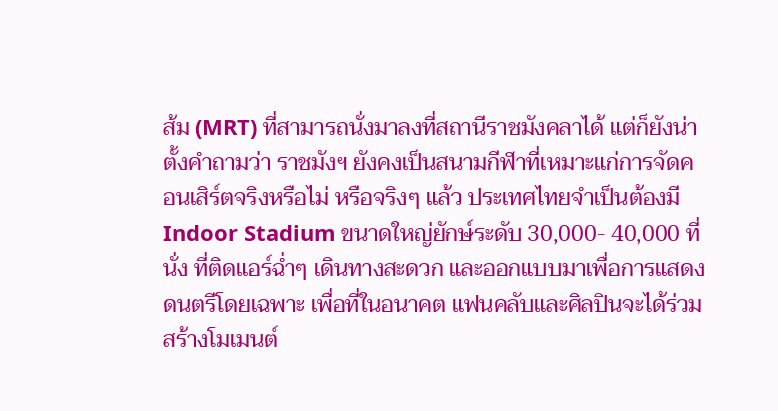ส้ม (MRT) ที่สามารถนั่งมาลงที่สถานีราชมังคลาได้ แต่ก็ยังน่าตั้งคำถามว่า ราชมังฯ ยังคงเป็นสนามกีฬาที่เหมาะแก่การจัดคอนเสิร์ตจริงหรือไม่ หรือจริงๆ แล้ว ประเทศไทยจำเป็นต้องมี Indoor Stadium ขนาดใหญ่ยักษ์ระดับ 30,000- 40,000 ที่นั่ง ที่ติดแอร์ฉ่ำๆ เดินทางสะดวก และออกแบบมาเพื่อการแสดงดนตรีโดยเฉพาะ เพื่อที่ในอนาคต แฟนคลับและศิลปินจะได้ร่วมสร้างโมเมนต์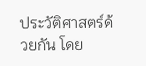ประวัติศาสตร์ด้วยกัน โดย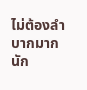ไม่ต้องลำบากมากนัก